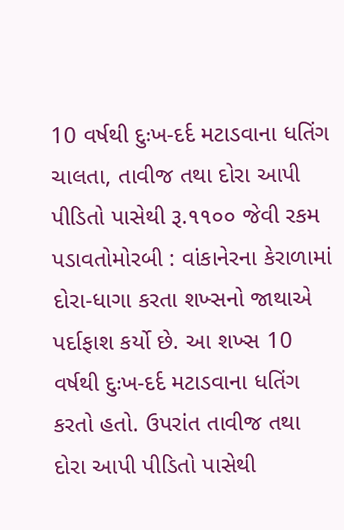10 વર્ષથી દુઃખ-દર્દ મટાડવાના ધતિંગ ચાલતા, તાવીજ તથા દોરા આપી પીડિતો પાસેથી રૂ.૧૧૦૦ જેવી રકમ પડાવતોમોરબી : વાંકાનેરના કેરાળામાં દોરા-ધાગા કરતા શખ્સનો જાથાએ પર્દાફાશ કર્યો છે. આ શખ્સ 10 વર્ષથી દુઃખ-દર્દ મટાડવાના ધતિંગ કરતો હતો. ઉપરાંત તાવીજ તથા દોરા આપી પીડિતો પાસેથી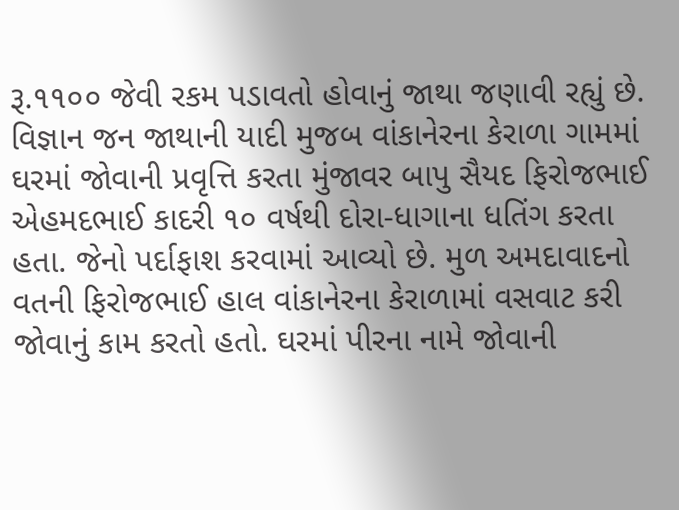રૂ.૧૧૦૦ જેવી રકમ પડાવતો હોવાનું જાથા જણાવી રહ્યું છે. વિજ્ઞાન જન જાથાની યાદી મુજબ વાંકાનેરના કેરાળા ગામમાં ઘરમાં જોવાની પ્રવૃત્તિ કરતા મુંજાવર બાપુ સૈયદ ફિરોજભાઈ એહમદભાઈ કાદરી ૧૦ વર્ષથી દોરા-ધાગાના ધતિંગ કરતા હતા. જેનો પર્દાફાશ કરવામાં આવ્યો છે. મુળ અમદાવાદનો વતની ફિરોજભાઈ હાલ વાંકાનેરના કેરાળામાં વસવાટ કરી જોવાનું કામ કરતો હતો. ઘરમાં પીરના નામે જોવાની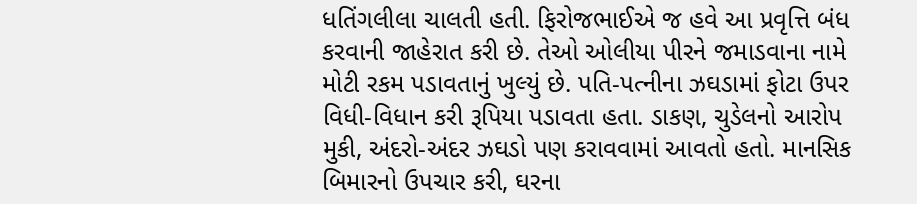ધતિંગલીલા ચાલતી હતી. ફિરોજભાઈએ જ હવે આ પ્રવૃત્તિ બંધ કરવાની જાહેરાત કરી છે. તેઓ ઓલીયા પીરને જમાડવાના નામે મોટી રકમ પડાવતાનું ખુલ્યું છે. પતિ-પત્નીના ઝઘડામાં ફોટા ઉપર વિધી-વિધાન કરી રૂપિયા પડાવતા હતા. ડાકણ, ચુડેલનો આરોપ મુકી, અંદરો-અંદર ઝઘડો પણ કરાવવામાં આવતો હતો. માનસિક બિમારનો ઉપચાર કરી, ઘરના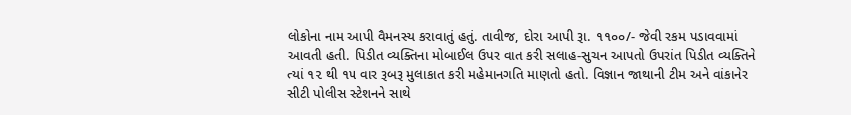લોકોના નામ આપી વૈમનસ્ય કરાવાતું હતું. તાવીજ, દોરા આપી રૂા. ૧૧૦૦/- જેવી રકમ પડાવવામાં આવતી હતી. પિડીત વ્યક્તિના મોબાઈલ ઉપર વાત કરી સલાહ-સુચન આપતો ઉપરાંત પિડીત વ્યક્તિને ત્યાં ૧૨ થી ૧૫ વાર રૂબરૂ મુલાકાત કરી મહેમાનગતિ માણતો હતો. વિજ્ઞાન જાથાની ટીમ અને વાંકાનેર સીટી પોલીસ સ્ટેશનને સાથે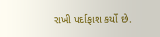રાખી પર્દાફાશ કર્યો છે.